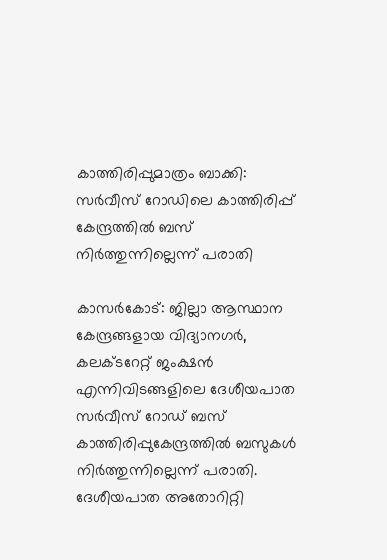കാത്തിരിപ്പുമാത്രം ബാക്കി: സർവീസ് റോഡിലെ കാത്തിരിപ്പ് കേന്ദ്രത്തിൽ ബസ് നിർത്തുന്നില്ലെന്ന് പരാതി

കാസർകോട്: ജില്ലാ ആസ്ഥാന കേന്ദ്രങ്ങളായ വിദ്യാനഗർ, കലക്ടറേറ്റ് ജംക്ഷൻ എന്നിവിടങ്ങളിലെ ദേശീയപാത സർവീസ് റോഡ് ബസ് കാത്തിരിപ്പുകേന്ദ്രത്തിൽ ബസുകൾ നിർത്തുന്നില്ലെന്ന് പരാതി. ദേശീയപാത അതോറിറ്റി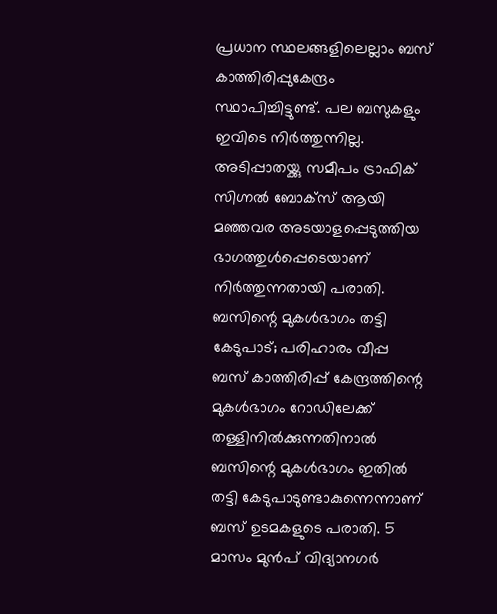പ്രധാന സ്ഥലങ്ങളിലെല്ലാം ബസ് കാത്തിരിപ്പുകേന്ദ്രം സ്ഥാപിച്ചിട്ടുണ്ട്. പല ബസുകളും ഇവിടെ നിർത്തുന്നില്ല. അടിപ്പാതയ്ക്കു സമീപം ട്രാഫിക് സിഗ്നൽ ബോക്സ് ആയി മഞ്ഞവര അടയാളപ്പെടുത്തിയ ഭാഗത്തുൾപ്പെടെയാണ് നിർത്തുന്നതായി പരാതി.
ബസിന്റെ മുകൾഭാഗം തട്ടി കേടുപാട്; പരിഹാരം വീപ്പ
ബസ് കാത്തിരിപ്പ് കേന്ദ്രത്തിന്റെ മുകൾഭാഗം റോഡിലേക്ക് തള്ളിനിൽക്കുന്നതിനാൽ ബസിന്റെ മുകൾഭാഗം ഇതിൽ തട്ടി കേടുപാടുണ്ടാകുന്നെന്നാണ് ബസ് ഉടമകളുടെ പരാതി. 5 മാസം മുൻപ് വിദ്യാനഗർ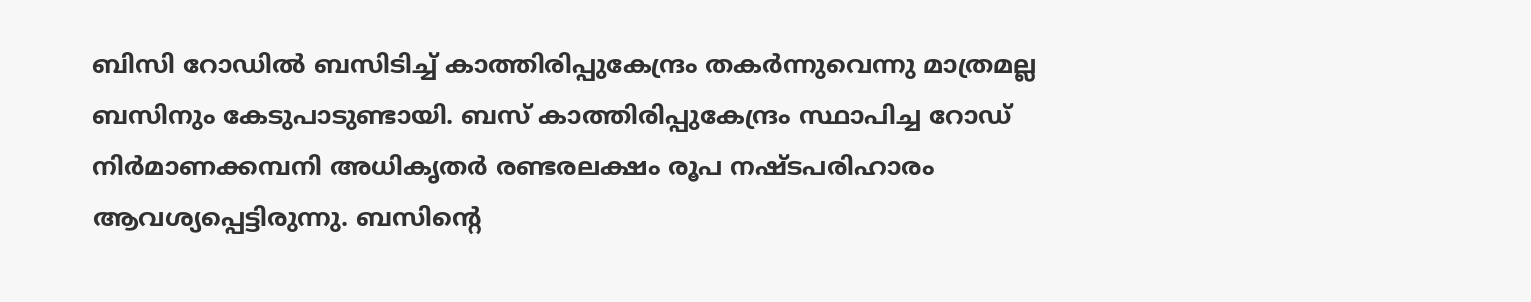ബിസി റോഡിൽ ബസിടിച്ച് കാത്തിരിപ്പുകേന്ദ്രം തകർന്നുവെന്നു മാത്രമല്ല ബസിനും കേടുപാടുണ്ടായി. ബസ് കാത്തിരിപ്പുകേന്ദ്രം സ്ഥാപിച്ച റോഡ് നിർമാണക്കമ്പനി അധികൃതർ രണ്ടരലക്ഷം രൂപ നഷ്ടപരിഹാരം ആവശ്യപ്പെട്ടിരുന്നു. ബസിന്റെ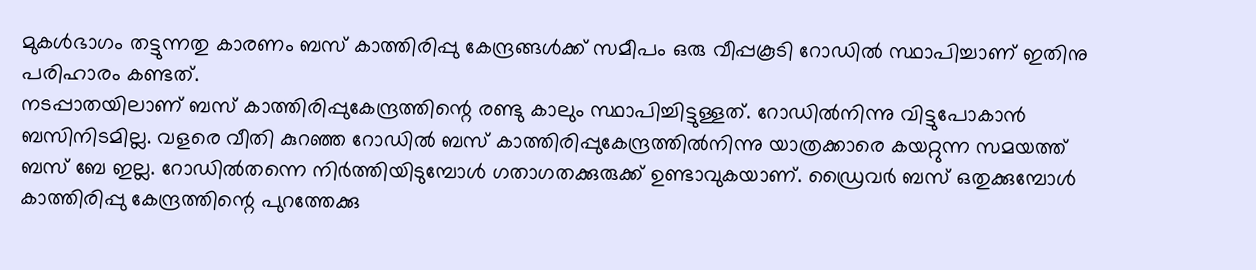മുകൾഭാഗം തട്ടുന്നതു കാരണം ബസ് കാത്തിരിപ്പു കേന്ദ്രങ്ങൾക്ക് സമീപം ഒരു വീപ്പകൂടി റോഡിൽ സ്ഥാപിച്ചാണ് ഇതിനു പരിഹാരം കണ്ടത്.
നടപ്പാതയിലാണ് ബസ് കാത്തിരിപ്പുകേന്ദ്രത്തിന്റെ രണ്ടു കാലും സ്ഥാപിച്ചിട്ടുള്ളത്. റോഡിൽനിന്നു വിട്ടുപോകാൻ ബസിനിടമില്ല. വളരെ വീതി കുറഞ്ഞ റോഡിൽ ബസ് കാത്തിരിപ്പുകേന്ദ്രത്തിൽനിന്നു യാത്രക്കാരെ കയറ്റുന്ന സമയത്ത് ബസ് ബേ ഇല്ല. റോഡിൽതന്നെ നിർത്തിയിടുമ്പോൾ ഗതാഗതക്കുരുക്ക് ഉണ്ടാവുകയാണ്. ഡ്രൈവർ ബസ് ഒതുക്കുമ്പോൾ കാത്തിരിപ്പു കേന്ദ്രത്തിന്റെ പുറത്തേക്കു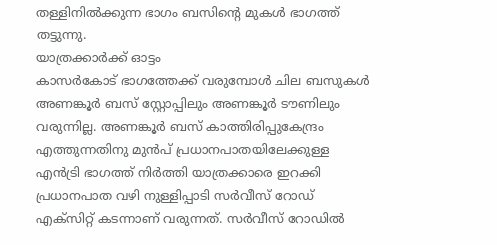തള്ളിനിൽക്കുന്ന ഭാഗം ബസിന്റെ മുകൾ ഭാഗത്ത് തട്ടുന്നു.
യാത്രക്കാർക്ക് ഓട്ടം
കാസർകോട് ഭാഗത്തേക്ക് വരുമ്പോൾ ചില ബസുകൾ അണങ്കൂർ ബസ് സ്റ്റോപ്പിലും അണങ്കൂർ ടൗണിലും വരുന്നില്ല. അണങ്കൂർ ബസ് കാത്തിരിപ്പുകേന്ദ്രം എത്തുന്നതിനു മുൻപ് പ്രധാനപാതയിലേക്കുള്ള എൻട്രി ഭാഗത്ത് നിർത്തി യാത്രക്കാരെ ഇറക്കി പ്രധാനപാത വഴി നുള്ളിപ്പാടി സർവീസ് റോഡ് എക്സിറ്റ് കടന്നാണ് വരുന്നത്. സർവീസ് റോഡിൽ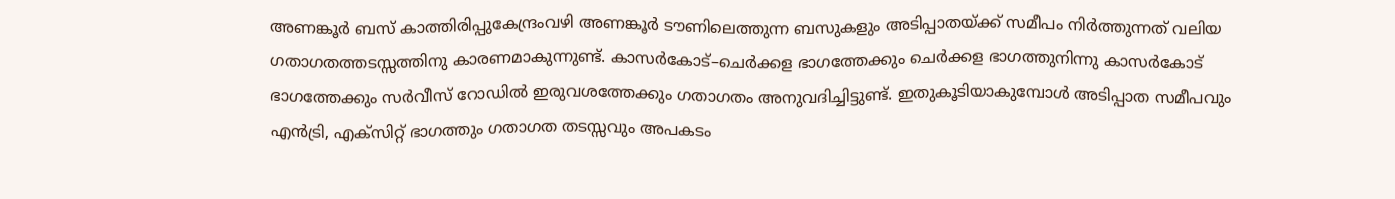അണങ്കൂർ ബസ് കാത്തിരിപ്പുകേന്ദ്രംവഴി അണങ്കൂർ ടൗണിലെത്തുന്ന ബസുകളും അടിപ്പാതയ്ക്ക് സമീപം നിർത്തുന്നത് വലിയ ഗതാഗതത്തടസ്സത്തിനു കാരണമാകുന്നുണ്ട്. കാസർകോട്–ചെർക്കള ഭാഗത്തേക്കും ചെർക്കള ഭാഗത്തുനിന്നു കാസർകോട് ഭാഗത്തേക്കും സർവീസ് റോഡിൽ ഇരുവശത്തേക്കും ഗതാഗതം അനുവദിച്ചിട്ടുണ്ട്. ഇതുകൂടിയാകുമ്പോൾ അടിപ്പാത സമീപവും എൻട്രി, എക്സിറ്റ് ഭാഗത്തും ഗതാഗത തടസ്സവും അപകടം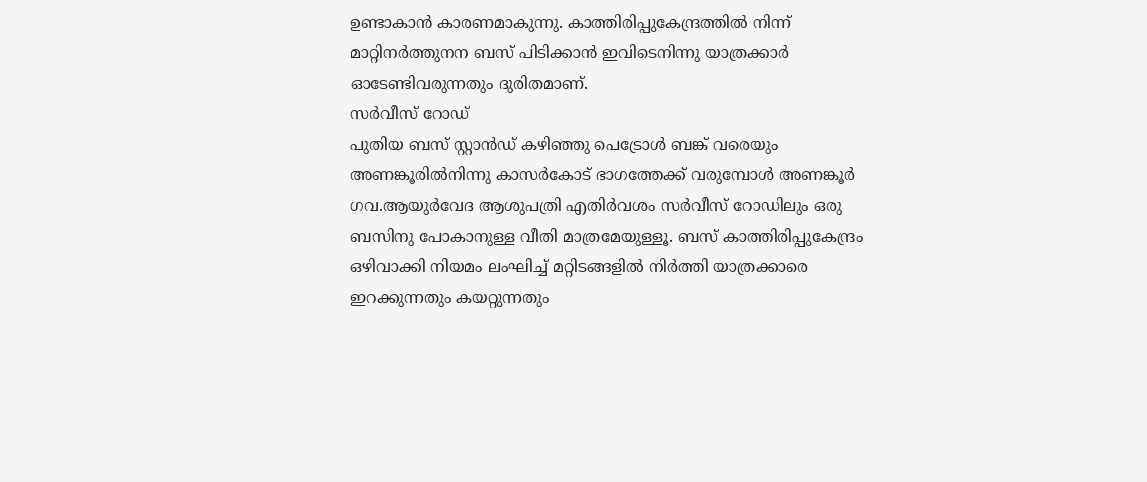ഉണ്ടാകാൻ കാരണമാകുന്നു. കാത്തിരിപ്പുകേന്ദ്രത്തിൽ നിന്ന് മാറ്റിനർത്തുനന ബസ് പിടിക്കാൻ ഇവിടെനിന്നു യാത്രക്കാർ ഓടേണ്ടിവരുന്നതും ദുരിതമാണ്.
സർവീസ് റോഡ്
പുതിയ ബസ് സ്റ്റാൻഡ് കഴിഞ്ഞു പെട്രോൾ ബങ്ക് വരെയും അണങ്കൂരിൽനിന്നു കാസർകോട് ഭാഗത്തേക്ക് വരുമ്പോൾ അണങ്കൂർ ഗവ.ആയുർവേദ ആശുപത്രി എതിർവശം സർവീസ് റോഡിലും ഒരു ബസിനു പോകാനുള്ള വീതി മാത്രമേയുള്ളൂ. ബസ് കാത്തിരിപ്പുകേന്ദ്രം ഒഴിവാക്കി നിയമം ലംഘിച്ച് മറ്റിടങ്ങളിൽ നിർത്തി യാത്രക്കാരെ ഇറക്കുന്നതും കയറ്റുന്നതും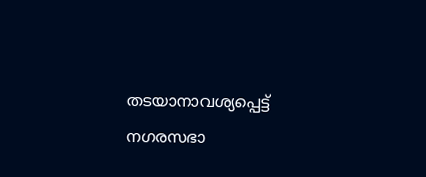തടയാനാവശ്യപ്പെട്ട് നഗരസഭാ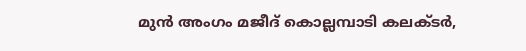മുൻ അംഗം മജീദ് കൊല്ലമ്പാടി കലക്ടർ,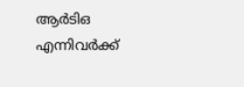ആർടിഒ എന്നിവർക്ക്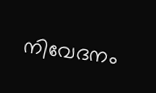നിവേദനം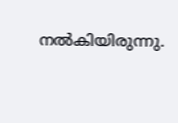നൽകിയിരുന്നു.